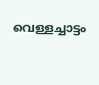വെള്ളച്ചാട്ടം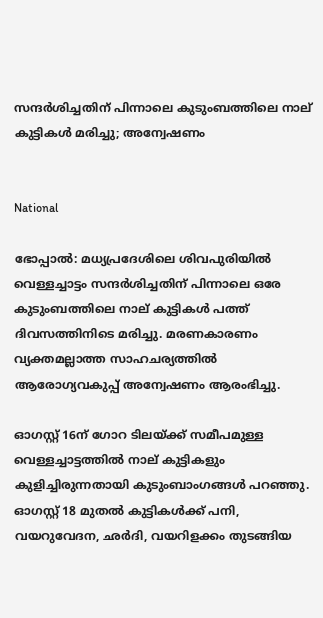സന്ദർശിച്ചതിന് പിന്നാലെ കുടുംബത്തിലെ നാല് കുട്ടികൾ മരിച്ചു; അന്വേഷണം


National

ഭോപ്പാൽ: മധ്യപ്രദേശിലെ ശിവപുരിയിൽ വെള്ളച്ചാട്ടം സന്ദർശിച്ചതിന് പിന്നാലെ ഒരേ കുടുംബത്തിലെ നാല് കുട്ടികൾ പത്ത് ദിവസത്തിനിടെ മരിച്ചു. മരണകാരണം വ്യക്തമല്ലാത്ത സാഹചര്യത്തിൽ ആരോഗ്യവകുപ്പ് അന്വേഷണം ആരംഭിച്ചു.

ഓഗസ്റ്റ് 16ന് ഗോറ ടിലയ്ക്ക് സമീപമുള്ള വെള്ളച്ചാട്ടത്തിൽ നാല് കുട്ടികളും കുളിച്ചിരുന്നതായി കുടുംബാംഗങ്ങൾ പറഞ്ഞു. ഓഗസ്റ്റ് 18 മുതൽ കുട്ടികൾക്ക് പനി, വയറുവേദന, ഛർദി, വയറിളക്കം തുടങ്ങിയ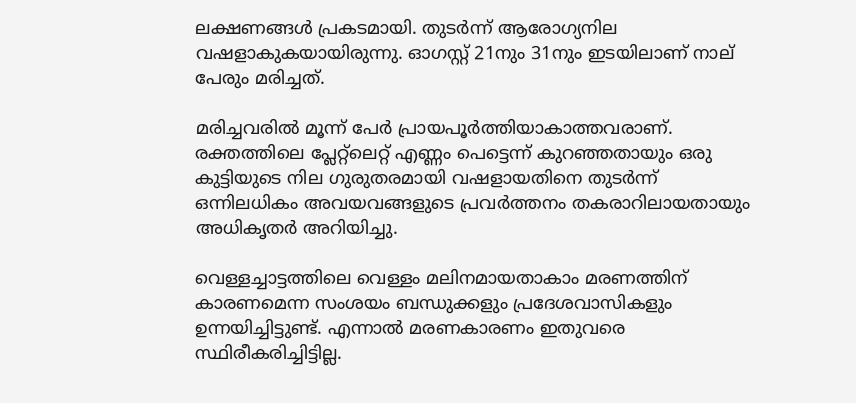ലക്ഷണങ്ങൾ പ്രകടമായി. തുടർന്ന് ആരോഗ്യനില വഷളാകുകയായിരുന്നു. ഓഗസ്റ്റ് 21നും 31നും ഇടയിലാണ് നാല് പേരും മരിച്ചത്.

മരിച്ചവരിൽ മൂന്ന് പേർ പ്രായപൂർത്തിയാകാത്തവരാണ്. രക്തത്തിലെ പ്ലേറ്റ്‌ലെറ്റ്‌ എണ്ണം പെട്ടെന്ന് കുറഞ്ഞതായും ഒരു കുട്ടിയുടെ നില ഗുരുതരമായി വഷളായതിനെ തുടർന്ന് ഒന്നിലധികം അവയവങ്ങളുടെ പ്രവർത്തനം തകരാറിലായതായും അധികൃതർ അറിയിച്ചു.

വെള്ളച്ചാട്ടത്തിലെ വെള്ളം മലിനമായതാകാം മരണത്തിന് കാരണമെന്ന സംശയം ബന്ധുക്കളും പ്രദേശവാസികളും ഉന്നയിച്ചിട്ടുണ്ട്. എന്നാൽ മരണകാരണം ഇതുവരെ സ്ഥിരീകരിച്ചിട്ടില്ല.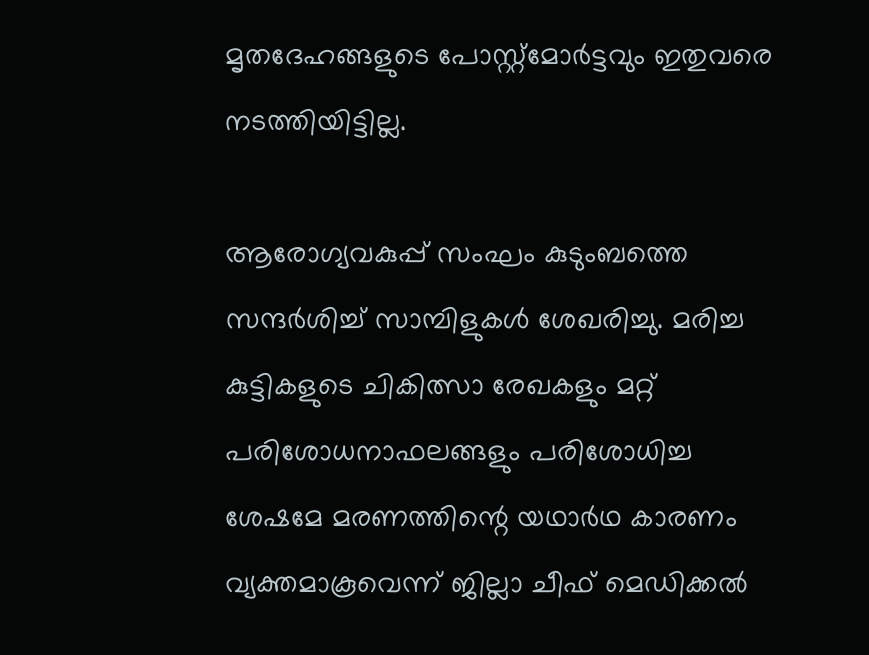മൃതദേഹങ്ങളുടെ പോസ്റ്റ്മോർട്ടവും ഇതുവരെ നടത്തിയിട്ടില്ല.

ആരോഗ്യവകുപ്പ് സംഘം കുടുംബത്തെ സന്ദർശിച്ച് സാമ്പിളുകൾ ശേഖരിച്ചു. മരിച്ച കുട്ടികളുടെ ചികിത്സാ രേഖകളും മറ്റ് പരിശോധനാഫലങ്ങളും പരിശോധിച്ച ശേഷമേ മരണത്തിന്റെ യഥാർഥ കാരണം വ്യക്തമാകൂവെന്ന് ജില്ലാ ചീഫ് മെഡിക്കൽ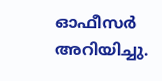ഓഫീസർ അറിയിച്ചു.